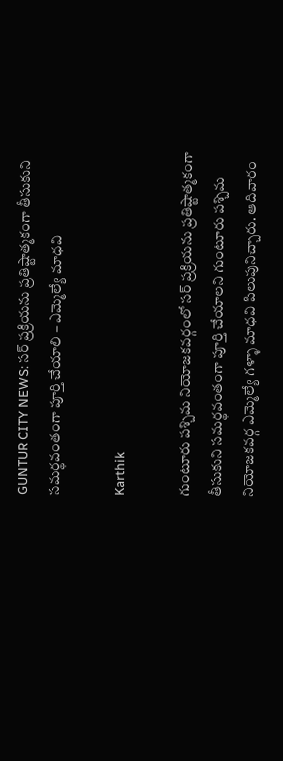GUNTUR CITY NEWS: సర్ ప్రక్రియను ప్రతిష్టాత్మకంగా తీసుకుని సమర్థవంతంగా పూర్తి చేయాలి – ఎమ్మెల్యే మాధవి

Karthik

గుంటూరు పశ్చిమ నియోజకవర్గంలో సర్ ప్రక్రియను ప్రతిష్టాత్మకంగా తీసుకుని సమర్థవంతంగా పూర్తి చేయాలని గుంటూరు పశ్చిమ నియోజకవర్గ ఎమ్మెల్యే గళ్ళా మాధవి పిలుపునిచ్చారు. ఆదివారం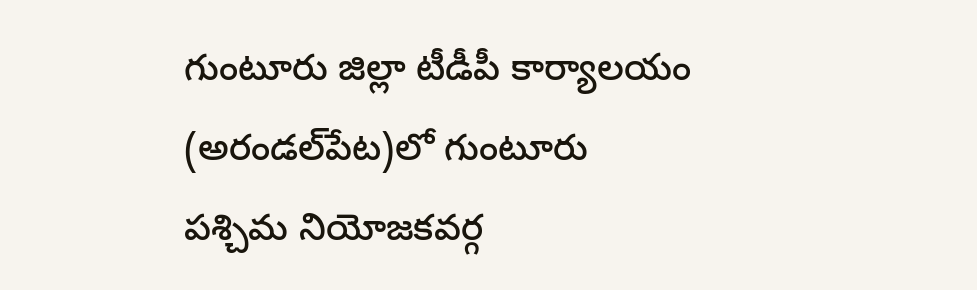గుంటూరు జిల్లా టీడీపీ కార్యాలయం (అరండల్‌పేట)లో గుంటూరు పశ్చిమ నియోజకవర్గ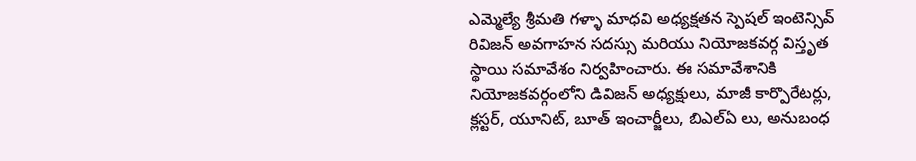ఎమ్మెల్యే శ్రీమతి గళ్ళా మాధవి అధ్యక్షతన స్పెషల్ ఇంటెన్సివ్ రివిజన్ అవగాహన సదస్సు మరియు నియోజకవర్గ విస్తృత స్థాయి సమావేశం నిర్వహించారు. ఈ సమావేశానికి నియోజకవర్గంలోని డివిజన్ అధ్యక్షులు, మాజీ కార్పొరేటర్లు, క్లస్టర్, యూనిట్, బూత్ ఇంచార్జీలు, బిఎల్ఏ లు, అనుబంధ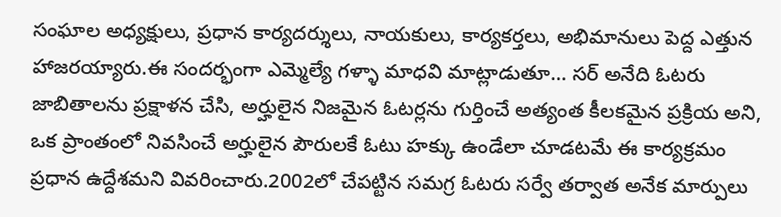సంఘాల అధ్యక్షులు, ప్రధాన కార్యదర్శులు, నాయకులు, కార్యకర్తలు, అభిమానులు పెద్ద ఎత్తున హాజరయ్యారు.ఈ సందర్భంగా ఎమ్మెల్యే గళ్ళా మాధవి మాట్లాడుతూ… సర్ అనేది ఓటరు జాబితాలను ప్రక్షాళన చేసి, అర్హులైన నిజమైన ఓటర్లను గుర్తించే అత్యంత కీలకమైన ప్రక్రియ అని, ఒక ప్రాంతంలో నివసించే అర్హులైన పౌరులకే ఓటు హక్కు ఉండేలా చూడటమే ఈ కార్యక్రమం ప్రధాన ఉద్దేశమని వివరించారు.2002లో చేపట్టిన సమగ్ర ఓటరు సర్వే తర్వాత అనేక మార్పులు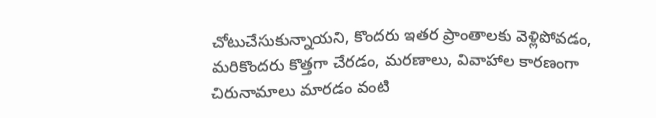చోటుచేసుకున్నాయని, కొందరు ఇతర ప్రాంతాలకు వెళ్లిపోవడం, మరికొందరు కొత్తగా చేరడం, మరణాలు, వివాహాల కారణంగా చిరునామాలు మారడం వంటి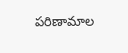పరిణామాల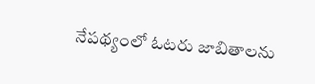నేపథ్యంలో ఓటరు జాబితాలను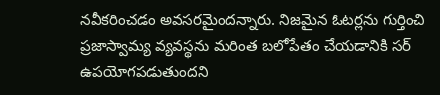నవీకరించడం అవసరమైందన్నారు. నిజమైన ఓటర్లను గుర్తించి ప్రజాస్వామ్య వ్యవస్థను మరింత బలోపేతం చేయడానికి సర్ ఉపయోగపడుతుందని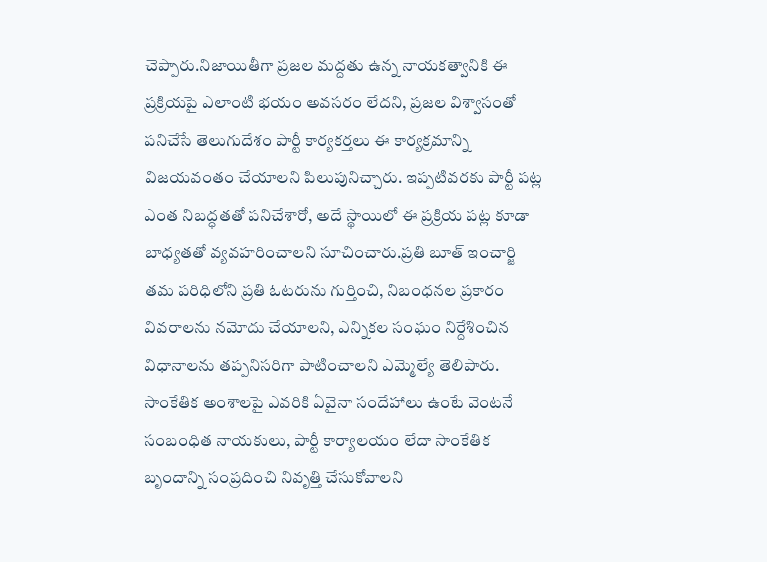చెప్పారు.నిజాయితీగా ప్రజల మద్దతు ఉన్న నాయకత్వానికి ఈ ప్రక్రియపై ఎలాంటి భయం అవసరం లేదని, ప్రజల విశ్వాసంతో పనిచేసే తెలుగుదేశం పార్టీ కార్యకర్తలు ఈ కార్యక్రమాన్ని విజయవంతం చేయాలని పిలుపునిచ్చారు. ఇప్పటివరకు పార్టీ పట్ల ఎంత నిబద్ధతతో పనిచేశారో, అదే స్థాయిలో ఈ ప్రక్రియ పట్ల కూడా బాధ్యతతో వ్యవహరించాలని సూచించారు.ప్రతి బూత్ ఇంచార్జి తమ పరిధిలోని ప్రతి ఓటరును గుర్తించి, నిబంధనల ప్రకారం వివరాలను నమోదు చేయాలని, ఎన్నికల సంఘం నిర్దేశించిన విధానాలను తప్పనిసరిగా పాటించాలని ఎమ్మెల్యే తెలిపారు. సాంకేతిక అంశాలపై ఎవరికి ఏవైనా సందేహాలు ఉంటే వెంటనే సంబంధిత నాయకులు, పార్టీ కార్యాలయం లేదా సాంకేతిక బృందాన్ని సంప్రదించి నివృత్తి చేసుకోవాలని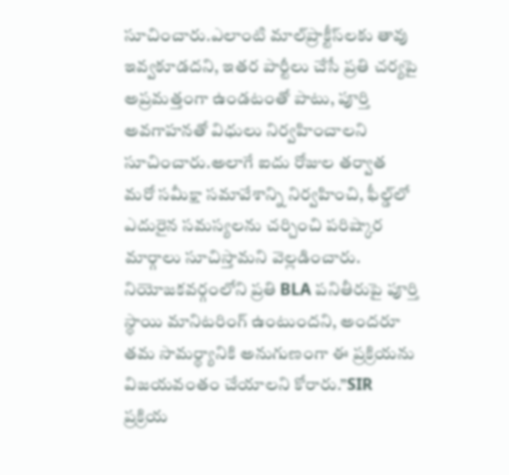సూచించారు.ఎలాంటి మాల్‌ప్రాక్టీస్‌లకు తావు ఇవ్వకూడదని, ఇతర పార్టీలు చేసే ప్రతి చర్యపై అప్రమత్తంగా ఉండటంతో పాటు, పూర్తి అవగాహనతో విధులు నిర్వహించాలని సూచించారు.అలాగే ఐదు రోజుల తర్వాత మరో సమీక్షా సమావేశాన్ని నిర్వహించి, ఫీల్డ్‌లో ఎదురైన సమస్యలను చర్చించి పరిష్కార మార్గాలు సూచిస్తామని వెల్లడించారు. నియోజకవర్గంలోని ప్రతి BLA పనితీరుపై పూర్తి స్థాయి మానిటరింగ్ ఉంటుందని, అందరూ తమ సామర్థ్యానికి అనుగుణంగా ఈ ప్రక్రియను విజయవంతం చేయాలని కోరారు.”SIR ప్రక్రియ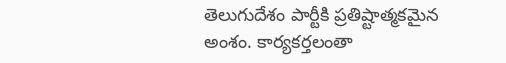తెలుగుదేశం పార్టీకి ప్రతిష్టాత్మకమైన అంశం. కార్యకర్తలంతా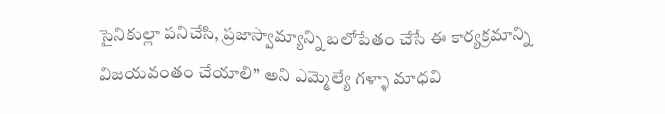సైనికుల్లా పనిచేసి, ప్రజాస్వామ్యాన్ని బలోపేతం చేసే ఈ కార్యక్రమాన్ని విజయవంతం చేయాలి” అని ఎమ్మెల్యే గళ్ళా మాధవి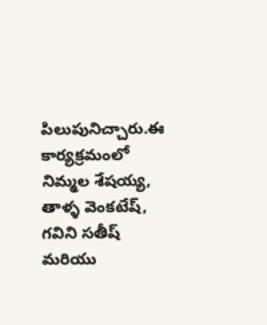పిలుపునిచ్చారు.ఈ కార్యక్రమంలో నిమ్మల శేషయ్య, తాళ్ళ వెంకటేష్, గవిని సతీష్ మరియు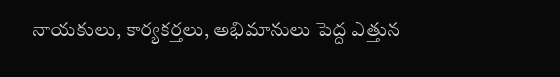నాయకులు, కార్యకర్తలు, అభిమానులు పెద్ద ఎత్తున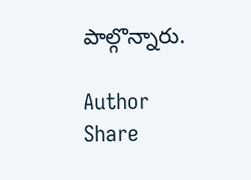పాల్గొన్నారు.

Author
Share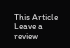This Article
Leave a review